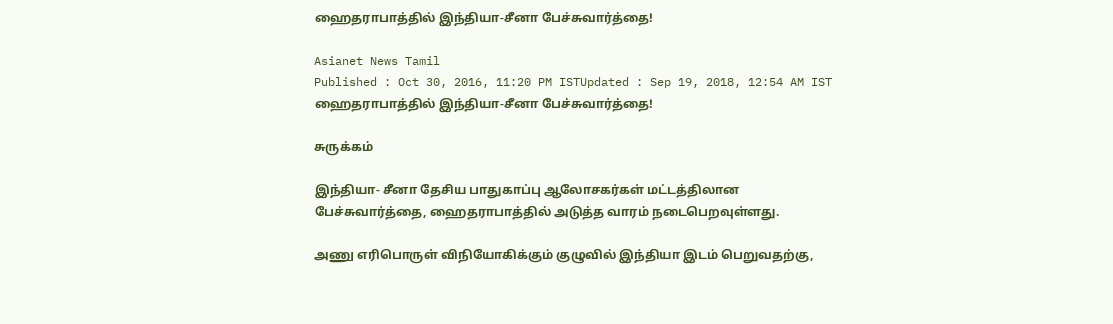ஹைதராபாத்தில் இந்தியா-சீனா பேச்சுவார்த்தை!

Asianet News Tamil
Published : Oct 30, 2016, 11:20 PM ISTUpdated : Sep 19, 2018, 12:54 AM IST
ஹைதராபாத்தில் இந்தியா-சீனா பேச்சுவார்த்தை!

சுருக்கம்

இந்தியா- சீனா தேசிய பாதுகாப்பு ஆலோசகர்கள் மட்டத்திலான பேச்சுவார்த்தை, ஹைதராபாத்தில் அடுத்த வாரம் நடைபெறவுள்ளது.

அணு எரிபொருள் விநியோகிக்கும் குழுவில் இந்தியா இடம் பெறுவதற்கு,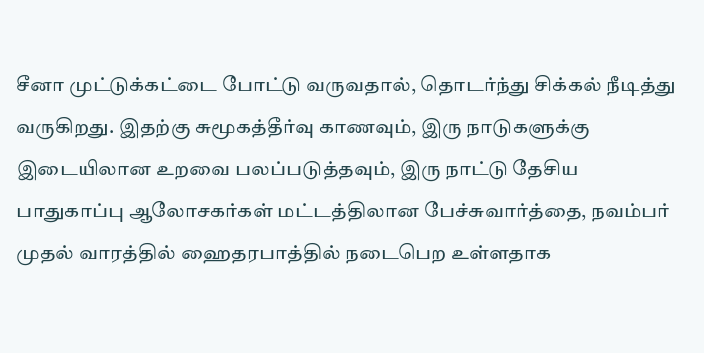சீனா முட்டுக்கட்டை போட்டு வருவதால், தொடர்ந்து சிக்கல் நீடித்து வருகிறது. இதற்கு சுமூகத்தீர்வு காணவும், இரு நாடுகளுக்கு இடையிலான உறவை பலப்படுத்தவும், இரு நாட்டு தேசிய பாதுகாப்பு ஆலோசகர்கள் மட்டத்திலான பேச்சுவார்த்தை, நவம்பர் முதல் வாரத்தில் ஹைதரபாத்தில் நடைபெற உள்ளதாக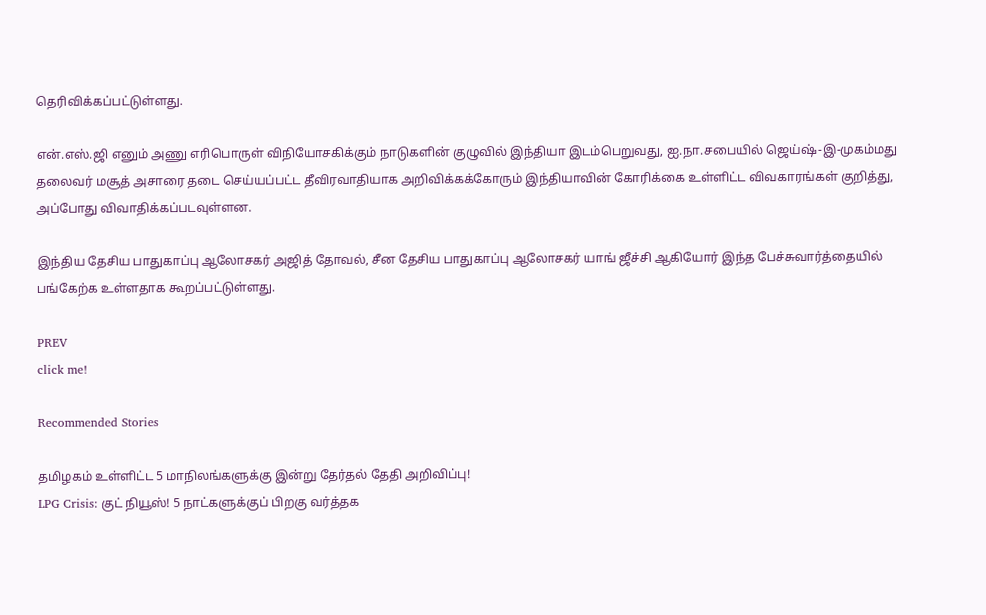தெரிவிக்கப்பட்டுள்ளது.

என்.எஸ்.ஜி எனும் அணு எரிபொருள் விநியோசகிக்கும் நாடுகளின் குழுவில் இந்தியா இடம்பெறுவது, ஐ.நா.சபையில் ஜெய்ஷ்-இ-முகம்மது தலைவர் மசூத் அசாரை தடை செய்யப்பட்ட தீவிரவாதியாக அறிவிக்கக்கோரும் இந்தியாவின் கோரிக்கை உள்ளிட்ட விவகாரங்கள் குறித்து, அப்போது விவாதிக்கப்படவுள்ளன.

இந்திய தேசிய பாதுகாப்பு ஆலோசகர் அஜித் தோவல், சீன தேசிய பாதுகாப்பு ஆலோசகர் யாங் ஜீச்சி ஆகியோர் இந்த பேச்சுவார்த்தையில் பங்கேற்க உள்ளதாக கூறப்பட்டுள்ளது.

PREV
click me!

Recommended Stories

தமிழகம் உள்ளிட்ட 5 மாநிலங்களுக்கு இன்று தேர்தல் தேதி அறிவிப்பு!
LPG Crisis: குட் நியூஸ்! 5 நாட்களுக்குப் பிறகு வர்த்தக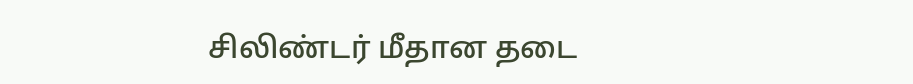சிலிண்டர் மீதான தடை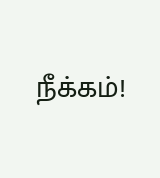நீக்கம்!